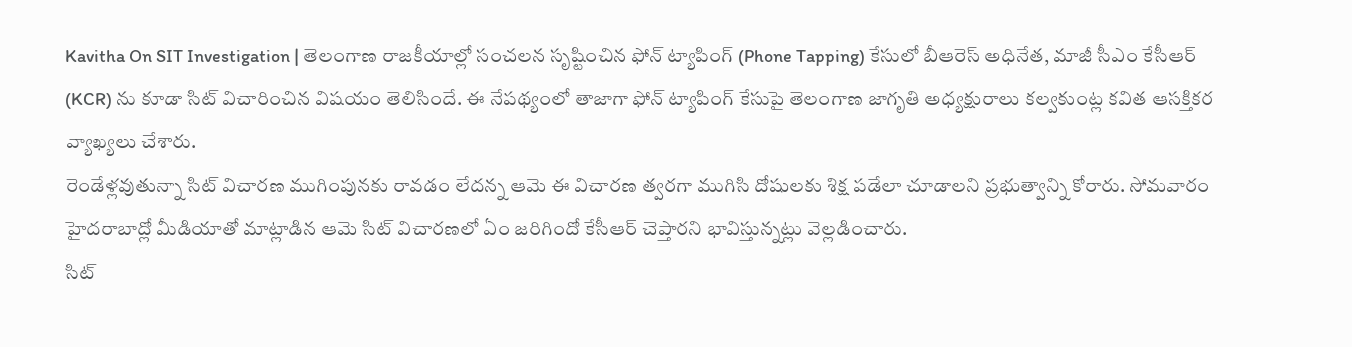Kavitha On SIT Investigation | తెలంగాణ రాజకీయాల్లో సంచలన సృష్టించిన ఫోన్ ట్యాపింగ్ (Phone Tapping) కేసులో బీఆరెస్ అధినేత, మాజీ సీఎం కేసీఆర్ (KCR) ను కూడా సిట్ విచారించిన విషయం తెలిసిందే. ఈ నేపథ్యంలో తాజాగా ఫోన్ ట్యాపింగ్ కేసుపై తెలంగాణ జాగృతి అధ్యక్షురాలు కల్వకుంట్ల కవిత ఆసక్తికర వ్యాఖ్యలు చేశారు.
రెండేళ్లవుతున్నా సిట్ విచారణ ముగింపునకు రావడం లేదన్న ఆమె ఈ విచారణ త్వరగా ముగిసి దోషులకు శిక్ష పడేలా చూడాలని ప్రభుత్వాన్ని కోరారు. సోమవారం హైదరాబాద్లో మీడియాతో మాట్లాడిన ఆమె సిట్ విచారణలో ఏం జరిగిందో కేసీఆర్ చెప్తారని భావిస్తున్నట్లు వెల్లడించారు.
సిట్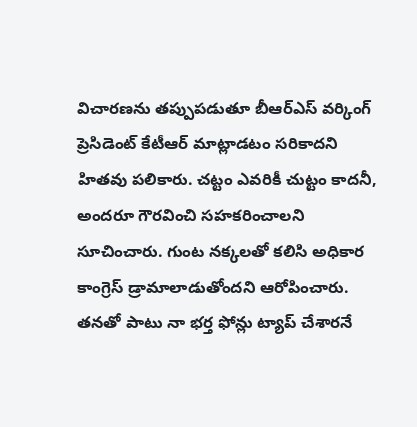విచారణను తప్పుపడుతూ బీఆర్ఎస్ వర్కింగ్ ప్రెసిడెంట్ కేటీఆర్ మాట్లాడటం సరికాదని హితవు పలికారు. చట్టం ఎవరికీ చుట్టం కాదనీ, అందరూ గౌరవించి సహకరించాలని సూచించారు. గుంట నక్కలతో కలిసి అధికార కాంగ్రెస్ డ్రామాలాడుతోందని ఆరోపించారు.
తనతో పాటు నా భర్త ఫోన్లు ట్యాప్ చేశారనే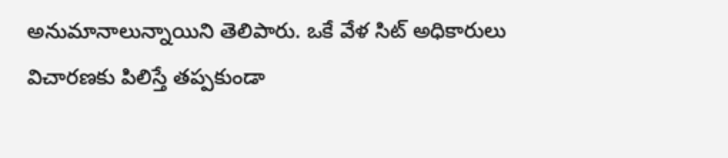అనుమానాలున్నాయిని తెలిపారు. ఒకే వేళ సిట్ అధికారులు విచారణకు పిలిస్తే తప్పకుండా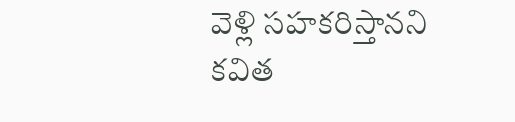వెళ్లి సహకరిస్తానని కవిత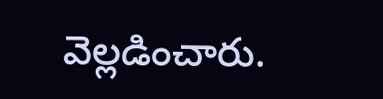వెల్లడించారు.